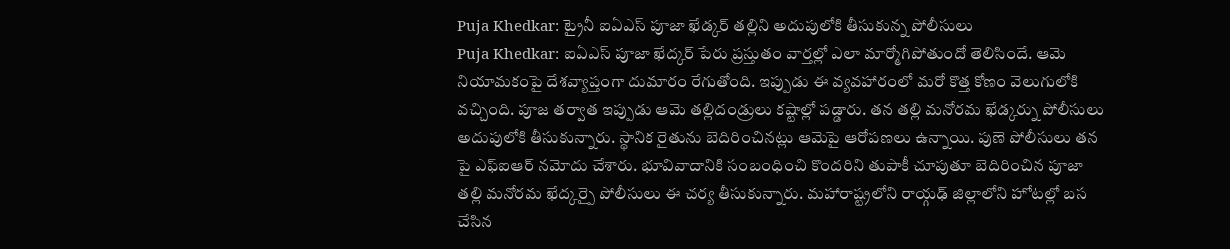Puja Khedkar: ట్రైనీ ఐఏఎస్ పూజా ఖేడ్కర్ తల్లిని అదుపులోకి తీసుకున్న పోలీసులు
Puja Khedkar: ఐఏఎస్ పూజా ఖేద్కర్ పేరు ప్రస్తుతం వార్తల్లో ఎలా మార్మోగిపోతుందో తెలిసిందే. ఆమె నియామకంపై దేశవ్యాప్తంగా దుమారం రేగుతోంది. ఇప్పుడు ఈ వ్యవహారంలో మరో కొత్త కోణం వెలుగులోకి వచ్చింది. పూజ తర్వాత ఇప్పుడు ఆమె తల్లిదండ్రులు కష్టాల్లో పడ్డారు. తన తల్లి మనోరమ ఖేడ్కర్ను పోలీసులు అదుపులోకి తీసుకున్నారు. స్థానిక రైతును బెదిరించినట్లు ఆమెపై ఆరోపణలు ఉన్నాయి. పుణె పోలీసులు తన పై ఎఫ్ఐఆర్ నమోదు చేశారు. భూవివాదానికి సంబంధించి కొందరిని తుపాకీ చూపుతూ బెదిరించిన పూజా తల్లి మనోరమ ఖేద్కర్పై పోలీసులు ఈ చర్య తీసుకున్నారు. మహారాష్ట్రలోని రాయ్గఢ్ జిల్లాలోని హోటల్లో బస చేసిన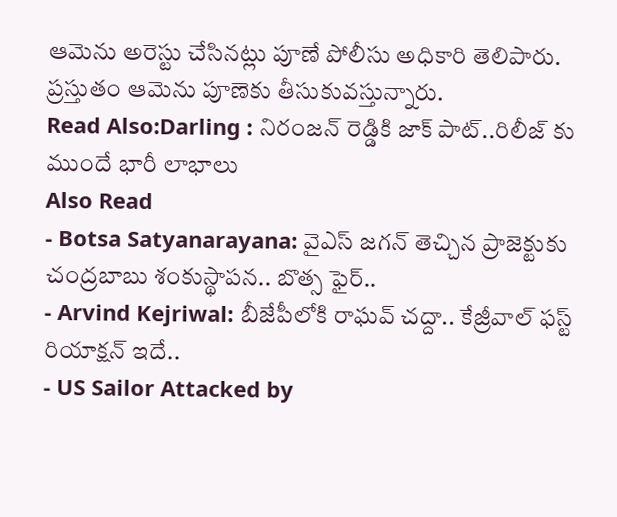ఆమెను అరెస్టు చేసినట్లు పూణే పోలీసు అధికారి తెలిపారు. ప్రస్తుతం ఆమెను పూణెకు తీసుకువస్తున్నారు.
Read Also:Darling : నిరంజన్ రెడ్డికి జాక్ పాట్..రిలీజ్ కు ముందే భారీ లాభాలు
Also Read
- Botsa Satyanarayana: వైఎస్ జగన్ తెచ్చిన ప్రాజెక్టుకు చంద్రబాబు శంకుస్థాపన.. బొత్స ఫైర్..
- Arvind Kejriwal: బీజేపీలోకి రాఘవ్ చద్దా.. కేజ్రీవాల్ ఫస్ట్ రియాక్షన్ ఇదే..
- US Sailor Attacked by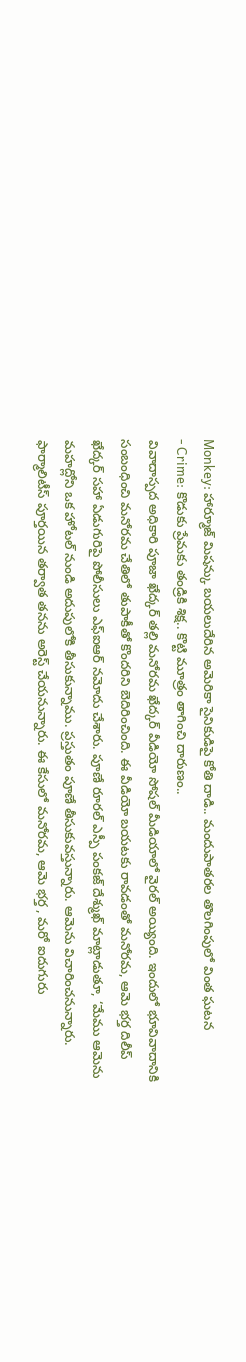Monkey: హార్మూజ్ మిషన్కు బయలుదేరిన అమెరికా సైనికుడిపై కోతి దాడి.. మందుపాతరల తొలగింపులో వింత ఘటన
- Crime: కొడుకు ప్రేమకు తండ్రికి శిక్ష.. కొట్టి మూత్రం తాగించి దారుణం..
వివాదాస్పద అధికారి పూజా ఖేద్కర్ తల్లి మనోరమ ఖేద్కర్ వీడియో సోషల్ మీడియాలో వైరల్ అయ్యింది. ఇందులో భూవివాదానికి సంబంధించి మనోరమ చేతిలో తుపాకీతో కొందరిని బెదిరించింది. ఈ వీడియో బయటకు రావడంతో మనోరమ, ఆమె భర్త దిలీప్ ఖేద్కర్ సహా ఏడుగురిపై పోలీసులు ఎఫ్ఐఆర్ నమోదు చేశారు. పూణే రూరల్ ఎస్పీ పంకజ్ దేశ్ముఖ్ మాట్లాడుతూ, ‘మేము ఆమెను మహద్లోని ఒక హోటల్ నుండి అదుపులోకి తీసుకున్నాము. ప్రస్తుతం పూణే తీసుకువస్తున్నారు. ఆమెను విచారించనున్నారు. ఫార్మాలిటీస్ పూర్తయిన తర్వాత తనను అరెస్ట్ చేయనున్నారు. ఈ కేసులో మనోరమ, ఆమె భర్త , మరో ఐదుగురు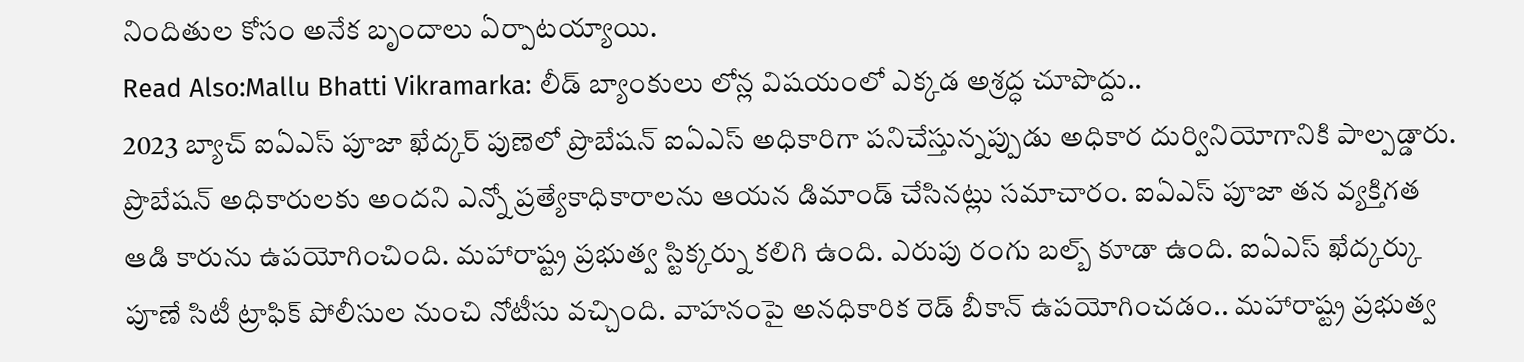నిందితుల కోసం అనేక బృందాలు ఏర్పాటయ్యాయి.
Read Also:Mallu Bhatti Vikramarka: లీడ్ బ్యాంకులు లోన్ల విషయంలో ఎక్కడ అశ్రద్ధ చూపొద్దు..
2023 బ్యాచ్ ఐఏఎస్ పూజా ఖేద్కర్ పుణెలో ప్రొబేషన్ ఐఏఎస్ అధికారిగా పనిచేస్తున్నప్పుడు అధికార దుర్వినియోగానికి పాల్పడ్డారు. ప్రొబేషన్ అధికారులకు అందని ఎన్నో ప్రత్యేకాధికారాలను ఆయన డిమాండ్ చేసినట్లు సమాచారం. ఐఏఎస్ పూజా తన వ్యక్తిగత ఆడి కారును ఉపయోగించింది. మహారాష్ట్ర ప్రభుత్వ స్టిక్కర్ను కలిగి ఉంది. ఎరుపు రంగు బల్బ్ కూడా ఉంది. ఐఏఎస్ ఖేద్కర్కు పూణే సిటీ ట్రాఫిక్ పోలీసుల నుంచి నోటీసు వచ్చింది. వాహనంపై అనధికారిక రెడ్ బీకాన్ ఉపయోగించడం.. మహారాష్ట్ర ప్రభుత్వ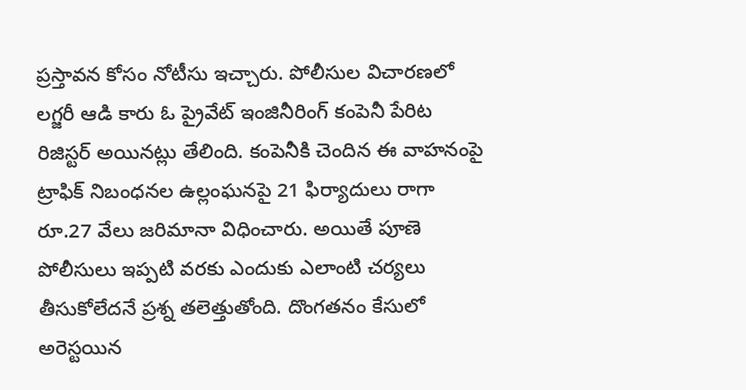ప్రస్తావన కోసం నోటీసు ఇచ్చారు. పోలీసుల విచారణలో లగ్జరీ ఆడి కారు ఓ ప్రైవేట్ ఇంజినీరింగ్ కంపెనీ పేరిట రిజిస్టర్ అయినట్లు తేలింది. కంపెనీకి చెందిన ఈ వాహనంపై ట్రాఫిక్ నిబంధనల ఉల్లంఘనపై 21 ఫిర్యాదులు రాగా రూ.27 వేలు జరిమానా విధించారు. అయితే పూణె పోలీసులు ఇప్పటి వరకు ఎందుకు ఎలాంటి చర్యలు తీసుకోలేదనే ప్రశ్న తలెత్తుతోంది. దొంగతనం కేసులో అరెస్టయిన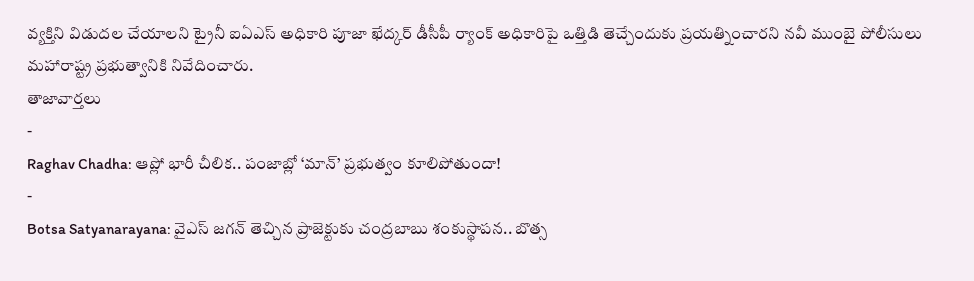వ్యక్తిని విడుదల చేయాలని ట్రైనీ ఐఏఎస్ అధికారి పూజా ఖేద్కర్ డీసీపీ ర్యాంక్ అధికారిపై ఒత్తిడి తెచ్చేందుకు ప్రయత్నించారని నవీ ముంబై పోలీసులు మహారాష్ట్ర ప్రభుత్వానికి నివేదించారు.
తాజావార్తలు
-
Raghav Chadha: ఆప్లో భారీ చీలిక.. పంజాబ్లో ‘మాన్’ ప్రభుత్వం కూలిపోతుందా!
-
Botsa Satyanarayana: వైఎస్ జగన్ తెచ్చిన ప్రాజెక్టుకు చంద్రబాబు శంకుస్థాపన.. బొత్స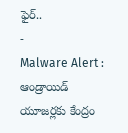ఫైర్..
-
Malware Alert : ఆండ్రాయిడ్ యూజర్లకు కేంద్రం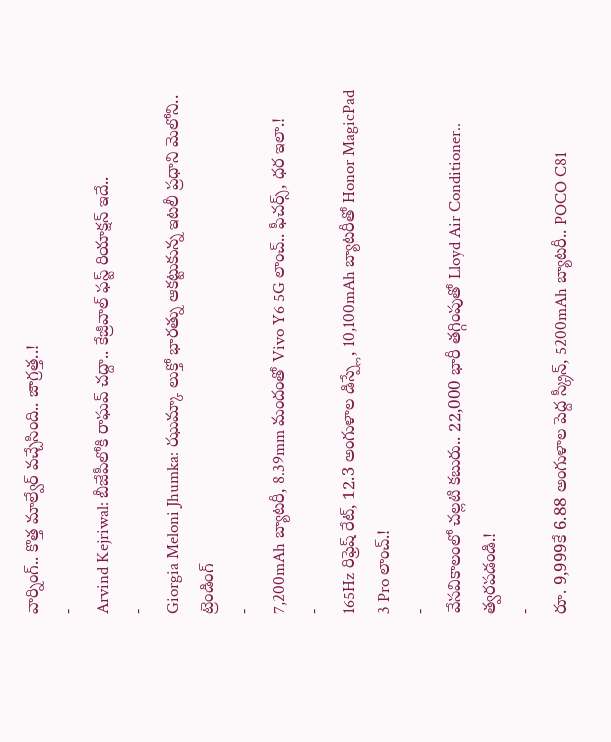వార్నింగ్.. కొత్త మాల్వేర్ వచ్చేసింది.. జాగ్రత్త..!
-
Arvind Kejriwal: బీజేపీలోకి రాఘవ్ చద్దా.. కేజ్రీవాల్ ఫస్ట్ రియాక్షన్ ఇదే..
-
Giorgia Meloni Jhumka: ఝుమ్కా లుక్తో భారత్ను ఆకట్టుకున్న ఇటలీ ప్రధాని మెలోని..
ట్రెండింగ్
-
7,200mAh బ్యాటరీ, 8.39mm మందంతో Vivo Y6 5G లాంచ్.. ఫీచర్స్, ధర ఇలా.!
-
165Hz రిఫ్రెష్ రేట్, 12.3 అంగుళాల డిస్ప్లే, 10,100mAh బ్యాటరీతో Honor MagicPad 3 Pro లాంచ్.!
-
వేసవికాలంలో చల్లటి కబురు.. 22,000 భారీ తగ్గింపుతో Lloyd Air Conditioner.. త్వరపడండి.!
-
రూ. 9,999కే 6.88 అంగుళాల పెద్ద స్క్రీన్, 5200mAh బ్యాటరీ.. POCO C81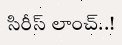సిరీస్ లాంచ్..!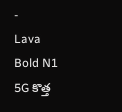-
Lava Bold N1 5G కొత్త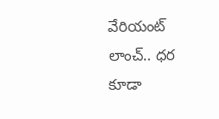వేరియంట్ లాంచ్.. ధర కూడా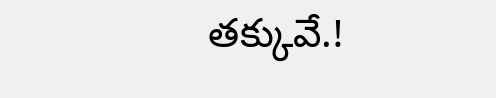తక్కువే.!